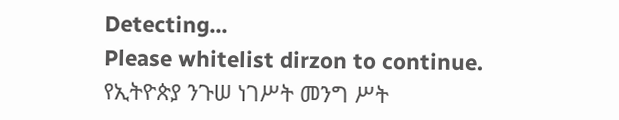Detecting...
Please whitelist dirzon to continue.
የኢትዮጵያ ንጉሠ ነገሥት መንግ ሥት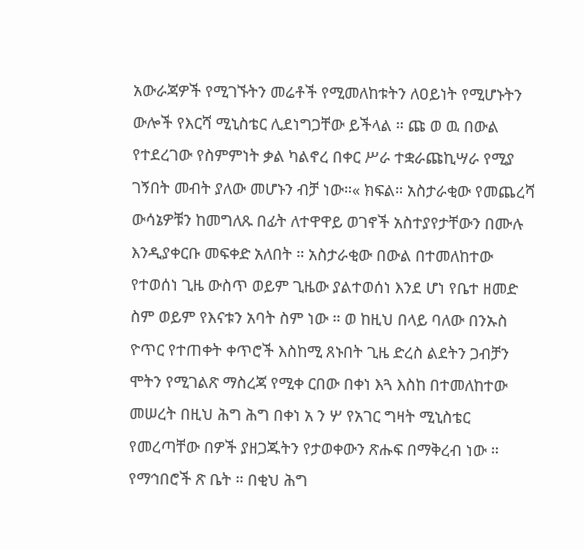አውራጃዎች የሚገኙትን መሬቶች የሚመለከቱትን ለዐይነት የሚሆኑትን ውሎች የእርሻ ሚኒስቴር ሊደነግጋቸው ይችላል ። ጩ ወ ዉ በውል የተደረገው የስምምነት ቃል ካልኖረ በቀር ሥራ ተቋራጩኪሣራ የሚያ ገኝበት መብት ያለው መሆኑን ብቻ ነው።« ክፍል። አስታራቂው የመጨረሻ ውሳኔዎቹን ከመግለጹ በፊት ለተዋዋይ ወገኖች አስተያየታቸውን በሙሉ እንዲያቀርቡ መፍቀድ አለበት ። አስታራቂው በውል በተመለከተው የተወሰነ ጊዜ ውስጥ ወይም ጊዜው ያልተወሰነ እንደ ሆነ የቤተ ዘመድ ስም ወይም የእናቱን አባት ስም ነው ። ወ ከዚህ በላይ ባለው በንኡስ ዮጥር የተጠቀት ቀጥሮች እስከሚ ጸኑበት ጊዜ ድረስ ልደትን ጋብቻን ሞትን የሚገልጽ ማስረጃ የሚቀ ርበው በቀነ እጓ እስከ በተመለከተው መሠረት በዚህ ሕግ ሕግ በቀነ አ ን ሦ የአገር ግዛት ሚኒስቴር የመረጣቸው በዎች ያዘጋጁትን የታወቀውን ጽሑፍ በማቅረብ ነው ። የማኅበሮች ጽ ቤት ። በቂህ ሕግ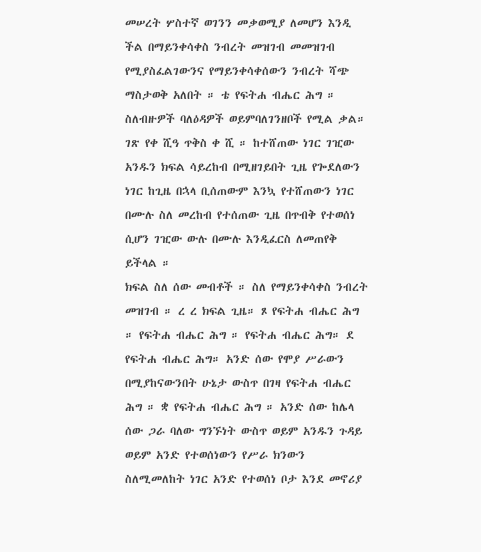መሠረት ሦስተኛ ወገንን መቃወሚያ ለመሆን እንዲ ችል በማይንቀሳቀስ ንብረት መዝገብ መመዝገብ የሚያስፈልገውንና የማይንቀሳቀሰውን ንብረት ሻጭ ማስታወቅ አለበት ። ቴ የፍትሐ ብሔር ሕግ ። ስለብዙዎች ባለዕዳዎች ወይምባለገንዘቦች የሚል ቃል። ገጽ የቀ ሺዓ ጥቅስ ቀ ሺ ። ከተሸጠው ነገር ገዢው አንዱን ክፍል ሳይረከብ በሚዘገይበት ጊዜ የጐደለውን ነገር ከጊዜ በኋላ ቢሰጠውም እንኳ የተሸጠውን ነገር በሙሉ ስለ መረከብ የተሰጠው ጊዜ በጥብቅ የተወሰነ ሲሆን ገዢው ውሉ በሙሉ እንዲፈርስ ለመጠየቅ ይችላል ።
ክፍል ስለ ሰው መብቶች ። ስለ የማይንቀሳቀስ ንብረት መዝገብ ። ረ ረ ክፍል ጊዜ። ጾ የፍትሐ ብሔር ሕግ ። የፍትሐ ብሔር ሕግ ። የፍትሐ ብሔር ሕግ። ደ የፍትሐ ብሔር ሕግ። አንድ ሰው የሞያ ሥራውን በሚያከናውንበት ሁኔታ ውስጥ በገዛ የፍትሐ ብሔር ሕግ ። ቋ የፍትሐ ብሔር ሕግ ። አንድ ሰው ከሌላ ሰው ጋራ ባለው ግንኙነት ውስጥ ወይም አንዱን ጉዳይ ወይም አንድ የተወሰነውን የሥራ ክንውን ስለሚመለከት ነገር አንድ የተወሰነ ቦታ እንደ መኖሪያ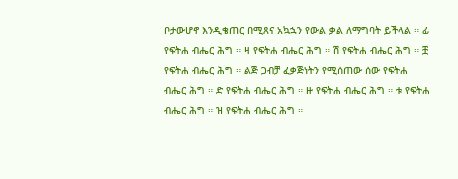ቦታውሆኖ እንዲቄጠር በሚጸና አኳኋን የውል ቃል ለማግባት ይችላል ። ፊ የፍትሐ ብሔር ሕግ ። ዛ የፍትሐ ብሔር ሕግ ። ሽ የፍትሐ ብሔር ሕግ ። ቿ የፍትሐ ብሔር ሕግ ። ልጅ ጋብቻ ፈቃጅነትን የሚሰጠው ሰው የፍትሐ ብሔር ሕግ ። ድ የፍትሐ ብሔር ሕግ ። ዙ የፍትሐ ብሔር ሕግ ። ቱ የፍትሐ ብሔር ሕግ ። ዝ የፍትሐ ብሔር ሕግ ።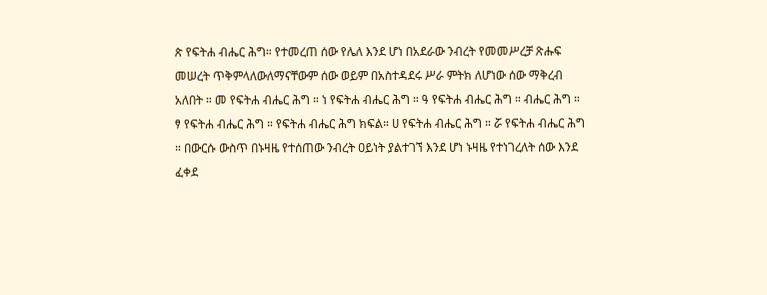ጵ የፍትሐ ብሔር ሕግ። የተመረጠ ሰው የሌለ እንደ ሆነ በአደራው ንብረት የመመሥረቻ ጽሑፍ መሠረት ጥቅምላለውለማናቸውም ሰው ወይም በአስተዳደሩ ሥራ ምትክ ለሆነው ሰው ማቅረብ አለበት ። መ የፍትሐ ብሔር ሕግ ። ነ የፍትሐ ብሔር ሕግ ። ዓ የፍትሐ ብሔር ሕግ ። ብሔር ሕግ ። ፃ የፍትሐ ብሔር ሕግ ። የፍትሐ ብሔር ሕግ ክፍል። ሀ የፍትሐ ብሔር ሕግ ። ሯ የፍትሐ ብሔር ሕግ ። በውርሱ ውስጥ በኑዛዜ የተሰጠው ንብረት ዐይነት ያልተገኘ እንደ ሆነ ኑዛዜ የተነገረለት ሰው እንደ ፈቀደ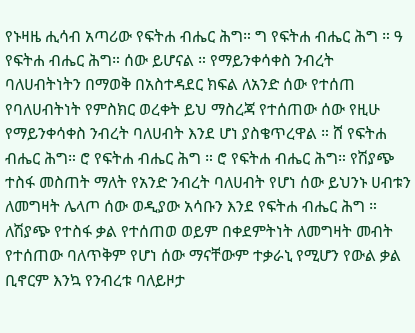የኑዛዜ ሒሳብ አጣሪው የፍትሐ ብሔር ሕግ። ግ የፍትሐ ብሔር ሕግ ። ዓ የፍትሐ ብሔር ሕግ። ሰው ይሆናል ። የማይንቀሳቀስ ንብረት ባለሀብትነትን በማወቅ በአስተዳደር ክፍል ለአንድ ሰው የተሰጠ የባለሀብትነት የምስክር ወረቀት ይህ ማስረጃ የተሰጠው ሰው የዚሁ የማይንቀሳቀስ ንብረት ባለሀብት እንደ ሆነ ያስቄጥረዋል ። ሸ የፍትሐ ብሔር ሕግ። ሮ የፍትሐ ብሔር ሕግ ። ሮ የፍትሐ ብሔር ሕግ። የሽያጭ ተስፋ መስጠት ማለት የአንድ ንብረት ባለሀብት የሆነ ሰው ይህንኑ ሀብቱን ለመግዛት ሌላጦ ሰው ወዲያው አሳቡን እንደ የፍትሐ ብሔር ሕግ ። ለሽያጭ የተስፋ ቃል የተሰጠወ ወይም በቀደምትነት ለመግዛት መብት የተሰጠው ባለጥቅም የሆነ ሰው ማናቸውም ተቃራኒ የሚሆን የውል ቃል ቢኖርም እንኳ የንብረቱ ባለይዞታ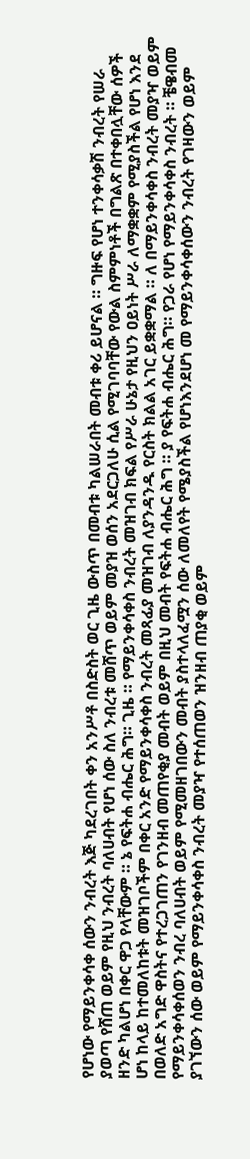የሆነው የማይንቀሳቀ ሰውን ንብረት እጅ ካደረገበት ቀን አንሥቶ በስድስት ወር ጊዜ ውስጥ በመብቱ ካልሠራበት መብቱ ቀሪ ይሆናል ። ግዙፍ የሆነ ተንቀሳቃሽ ንብረት የሠራ ያወጣ የሸጠ ወይም የዚህ ንብረት ባለሀብት የሆነ ሰው ስለ ንብረቱ መሸጥ ወይም መያዝ ወሰን አደርጋለሁ ሲል የሚገባባቸው የውል ስምምነቶች በግልጽ በተቀበሏቸው ሰዎች ዘንድ ካልሆነ በቀር ዋጋ የላቸውም ። ኔ የፍትሐ ብሔር ሕግ። ጊዜ ። የማይንቀሳቀስ ንብረት መዝገብ ክፍል የሥራ ሁኔታ የዚህን ዐይነት ሥራ ለማቋቋም የሚያስችል የሆነ እንደ ሆነ ከላይ ከተመለከቱት መዝገቦችም በቀር አንድ የማይንቀሳቀስ ንብረት መጻፊያ መዝገብ ለያንዳንዱ የርስት ክልል አገር ይቋቋማል ። ለ በማይንቀሳቀስ ንብረት መያዣ ወይም በወለድ አግድ ዋስትና የተረጋገጠን የገንዘብ መጠየቂያ መብት ወይም በዚህ መብት የፍትሐ ብሔር ሕግ ። ያ የፍትሐ ብሔር ሕግ። የጋራ የሆነ የማይንቀሳቀስ ንብረት ። ቼዌብመ የማይንቀሳቀሰወን ንብረ ባለሀብት ወይም የሚመዘገበውን መብት ያስተላለፈሟን ሰው ለመለየት የሜያስችል የሆነእንደሆነ መ የማይንቀሳቀሰውን ንብረት የገዛውን ወይም ያገኘውን ሰው ወይም የማይንቀሳቀስ ንብረት መያዣ የተሰጠወን ዝንዘብ ጠያቂ ወይም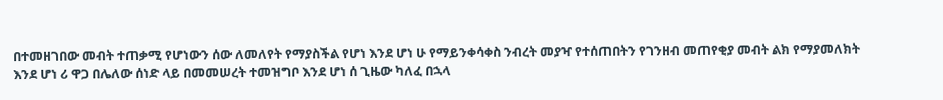በተመዘገበው መብት ተጠቃሚ የሆነውን ሰው ለመለየት የማያስችል የሆነ እንደ ሆነ ሁ የማይንቀሳቀስ ንብረት መያዣ የተሰጠበትን የገንዘብ መጠየቂያ መብት ልክ የማያመለክት እንደ ሆነ ሪ ዋጋ በሌለው ሰነድ ላይ በመመሠረት ተመዝግቦ እንደ ሆነ ሰ ጊዜው ካለፈ በኋላ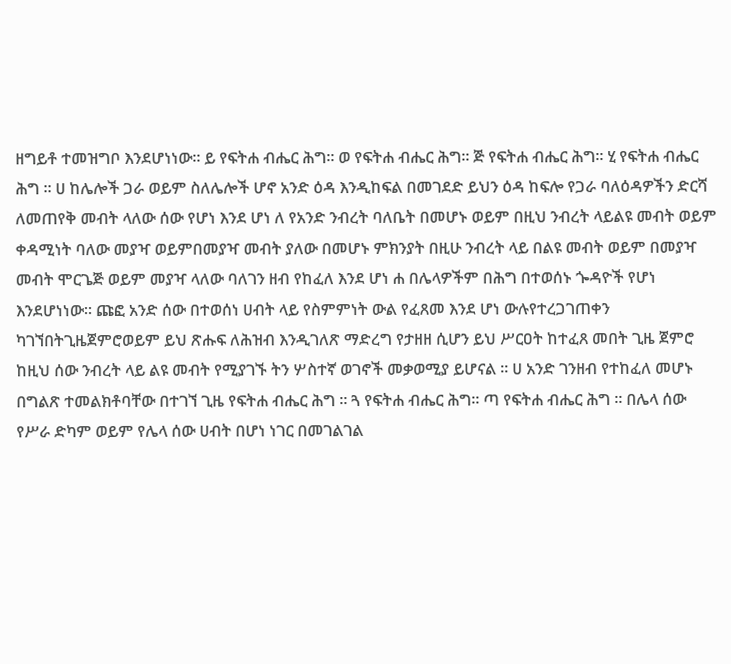ዘግይቶ ተመዝግቦ እንደሆነነው። ይ የፍትሐ ብሔር ሕግ። ወ የፍትሐ ብሔር ሕግ። ጅ የፍትሐ ብሔር ሕግ። ሂ የፍትሐ ብሔር ሕግ ። ሀ ከሌሎች ጋራ ወይም ስለሌሎች ሆኖ አንድ ዕዳ እንዲከፍል በመገደድ ይህን ዕዳ ከፍሎ የጋራ ባለዕዳዎችን ድርሻ ለመጠየቅ መብት ላለው ሰው የሆነ እንደ ሆነ ለ የአንድ ንብረት ባለቤት በመሆኑ ወይም በዚህ ንብረት ላይልዩ መብት ወይም ቀዳሚነት ባለው መያዣ ወይምበመያዣ መብት ያለው በመሆኑ ምክንያት በዚሁ ንብረት ላይ በልዩ መብት ወይም በመያዣ መብት ሞርጌጅ ወይም መያዣ ላለው ባለገን ዘብ የከፈለ እንደ ሆነ ሐ በሌላዎችም በሕግ በተወሰኑ ጐዳዮች የሆነ እንደሆነነው። ጩፎ አንድ ሰው በተወሰነ ሀብት ላይ የስምምነት ውል የፈጸመ እንደ ሆነ ውሉየተረጋገጠቀን ካገኘበትጊዜጀምሮወይም ይህ ጽሑፍ ለሕዝብ እንዲገለጽ ማድረግ የታዘዘ ሲሆን ይህ ሥርዐት ከተፈጸ መበት ጊዜ ጀምሮ ከዚህ ሰው ንብረት ላይ ልዩ መብት የሚያገኙ ትን ሦስተኛ ወገኖች መቃወሚያ ይሆናል ። ሀ አንድ ገንዘብ የተከፈለ መሆኑ በግልጽ ተመልክቶባቸው በተገኘ ጊዜ የፍትሐ ብሔር ሕግ ። ጓ የፍትሐ ብሔር ሕግ። ጣ የፍትሐ ብሔር ሕግ ። በሌላ ሰው የሥራ ድካም ወይም የሌላ ሰው ሀብት በሆነ ነገር በመገልገል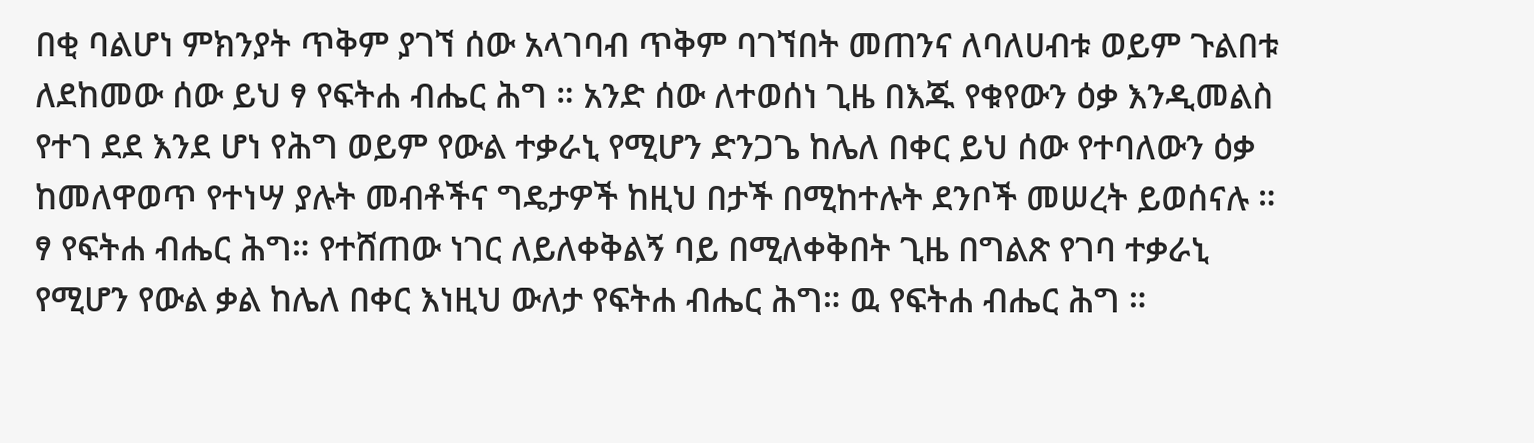በቂ ባልሆነ ምክንያት ጥቅም ያገኘ ሰው አላገባብ ጥቅም ባገኘበት መጠንና ለባለሀብቱ ወይም ጉልበቱ ለደከመው ሰው ይህ ፃ የፍትሐ ብሔር ሕግ ። አንድ ሰው ለተወሰነ ጊዜ በእጁ የቁየውን ዕቃ እንዲመልስ የተገ ደደ እንደ ሆነ የሕግ ወይም የውል ተቃራኒ የሚሆን ድንጋጌ ከሌለ በቀር ይህ ሰው የተባለውን ዕቃ ከመለዋወጥ የተነሣ ያሉት መብቶችና ግዴታዎች ከዚህ በታች በሚከተሉት ደንቦች መሠረት ይወሰናሉ ። ፃ የፍትሐ ብሔር ሕግ። የተሸጠው ነገር ለይለቀቅልኝ ባይ በሚለቀቅበት ጊዜ በግልጽ የገባ ተቃራኒ የሚሆን የውል ቃል ከሌለ በቀር እነዚህ ውለታ የፍትሐ ብሔር ሕግ። ዉ የፍትሐ ብሔር ሕግ ።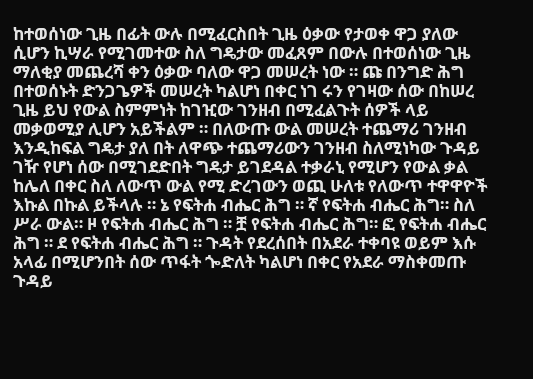ከተወሰነው ጊዜ በፊት ውሉ በሚፈርስበት ጊዜ ዕቃው የታወቀ ዋጋ ያለው ሲሆን ኪሣራ የሚገመተው ስለ ግዴታው መፈጸም በውሉ በተወሰነው ጊዜ ማለቂያ መጨረሻ ቀን ዕቃው ባለው ዋጋ መሠረት ነው ። ጩ በንግድ ሕግ በተወሰኑት ድንጋጌዎች መሠረት ካልሆነ በቀር ነገ ሩን የገዛው ሰው በከሠረ ጊዜ ይህ የውል ስምምነት ከገዢው ገንዘብ በሚፈልጉት ሰዎች ላይ መቃወሚያ ሊሆን አይችልም ። በለውጡ ውል መሠረት ተጨማሪ ገንዘብ እንዲከፍል ግዴታ ያለ በት ለዋጭ ተጨማሪውን ገንዘብ ስለሚነካው ጉዳይ ገዥ የሆነ ሰው በሚገደድበት ግዴታ ይገደዳል ተቃራኒ የሚሆን የውል ቃል ከሌለ በቀር ስለ ለውጥ ውል የሚ ድረገውን ወጪ ሁለቱ የለውጥ ተዋዋዮች እኩል በኩል ይችላሉ ። ኔ የፍትሐ ብሔር ሕግ ። ኛ የፍትሐ ብሔር ሕግ። ስለ ሥራ ውል። ዞ የፍትሐ ብሔር ሕግ ። ቿ የፍትሐ ብሔር ሕግ። ፎ የፍትሐ ብሔር ሕግ ። ደ የፍትሐ ብሔር ሕግ ። ጉዳት የደረሰበት በአደራ ተቀባዩ ወይም እሱ አላፊ በሚሆንበት ሰው ጥፋት ጐድለት ካልሆነ በቀር የአደራ ማስቀመጡ ጉዳይ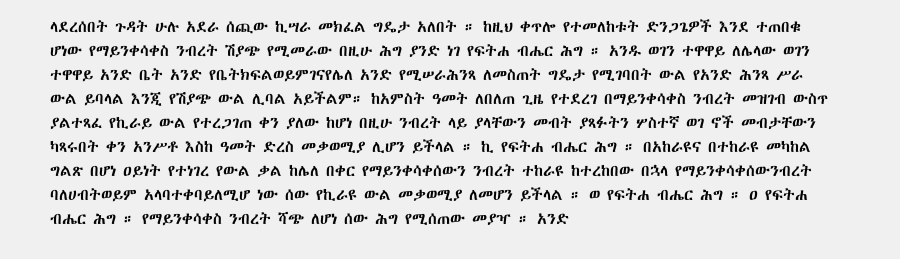ላደረሰበት ጉዳት ሁሉ አደራ ሰጪው ኪሣራ መክፈል ግዴታ አለበት ። ከዚህ ቀጥሎ የተመለከቱት ድንጋጌዎች እንደ ተጠበቁ ሆነው የማይንቀሳቀስ ንብረት ሽያጭ የሚመራው በዚሁ ሕግ ያንድ ነገ የፍትሐ ብሔር ሕግ ። አንዱ ወገን ተዋዋይ ለሌላው ወገን ተዋዋይ አንድ ቤት አንድ የቤትክፍልወይምገናየሌለ አንድ የሚሠራሕንጻ ለመስጠት ግዴታ የሚገባበት ውል የአንድ ሕንጻ ሥራ ውል ይባላል እንጂ የሽያጭ ውል ሊባል አይችልም። ከአምስት ዓመት ለበለጠ ጊዜ የተደረገ በማይንቀሳቀስ ንብረት መዝገብ ውስጥ ያልተጻፈ የኪራይ ውል የተረጋገጠ ቀን ያለው ከሆነ በዚሁ ንብረት ላይ ያላቸውን መብት ያጻፉትን ሦስተኛ ወገ ኖች መብታቸውን ካጻሩበት ቀን አንሥቶ እስከ ዓመት ድረስ መቃወሚያ ሊሆን ይችላል ። ኪ የፍትሐ ብሔር ሕግ ። በአከራዩና በተከራዩ መካከል ግልጽ በሆነ ዐይነት የተነገረ የውል ቃል ከሌለ በቀር የማይንቀሳቀሰውን ንብረት ተከራዩ ከተረከበው በኋላ የማይንቀሳቀሰውንብረት ባለሀብትወይም አላባተቀባይለሚሆ ነው ሰው የኪራዩ ውል መቃወሚያ ለመሆን ይችላል ። ወ የፍትሐ ብሔር ሕግ ። ዐ የፍትሐ ብሔር ሕግ ። የማይንቀሳቀስ ንብረት ሻጭ ለሆነ ሰው ሕግ የሚሰጠው መያዣ ። አንድ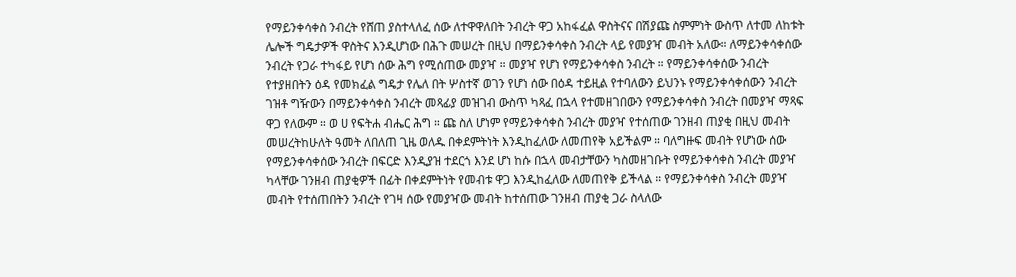የማይንቀሳቀስ ንብረት የሸጠ ያስተላለፈ ሰው ለተዋዋለበት ንብረት ዋጋ አከፋፈል ዋስትናና በሽያጩ ስምምነት ውስጥ ለተመ ለከቱት ሌሎች ግዴታዎች ዋስትና እንዲሆነው በሕጉ መሠረት በዚህ በማይንቀሳቀስ ንብረት ላይ የመያዣ መብት አለው። ለማይንቀሳቀሰው ንብረት የጋራ ተካፋይ የሆነ ሰው ሕግ የሚሰጠው መያዣ ። መያዣ የሆነ የማይንቀሳቀስ ንብረት ። የማይንቀሳቀሰው ንብረት የተያዘበትን ዕዳ የመክፈል ግዴታ የሌለ በት ሦስተኛ ወገን የሆነ ሰው በዕዳ ተይዚል የተባለውን ይህንኑ የማይንቀሳቀሰውን ንብረት ገዝቶ ግዥውን በማይንቀሳቀስ ንብረት መጻፊያ መዝገብ ውስጥ ካጻፈ በኋላ የተመዘገበውን የማይንቀሳቀስ ንብረት በመያዣ ማጻፍ ዋጋ የለውም ። ወ ሀ የፍትሐ ብሔር ሕግ ። ጩ ስለ ሆነም የማይንቀሳቀስ ንብረት መያዣ የተሰጠው ገንዘብ ጠያቂ በዚህ መብት መሠረትከሁለት ዓመት ለበለጠ ጊዜ ወለዱ በቀደምትነት እንዲከፈለው ለመጠየቅ አይችልም ። ባለግዙፍ መብት የሆነው ሰው የማይንቀሳቀሰው ንብረት በፍርድ እንዲያዝ ተደርጎ እንደ ሆነ ከሱ በኋላ መብታቸውን ካስመዘገቡት የማይንቀሳቀስ ንብረት መያዣ ካላቸው ገንዘብ ጠያቂዎች በፊት በቀደምትነት የመብቱ ዋጋ እንዲከፈለው ለመጠየቅ ይችላል ። የማይንቀሳቀስ ንብረት መያዣ መብት የተሰጠበትን ንብረት የገዛ ሰው የመያዣው መብት ከተሰጠው ገንዘብ ጠያቂ ጋራ ስላለው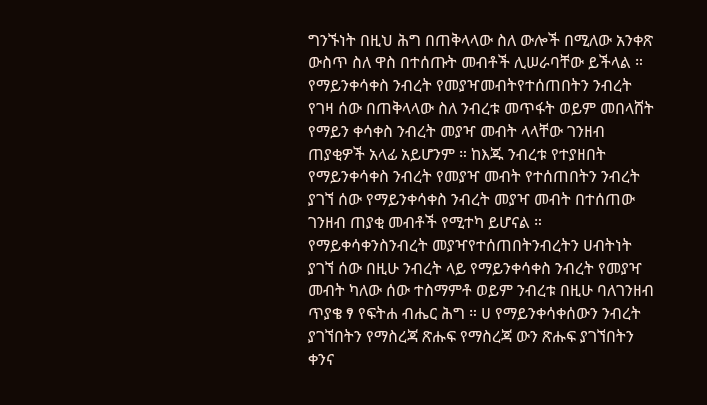ግንኙነት በዚህ ሕግ በጠቅላላው ስለ ውሎች በሚለው አንቀጽ ውስጥ ስለ ዋስ በተሰጡት መብቶች ሊሠራባቸው ይችላል ። የማይንቀሳቀስ ንብረት የመያዣመብትየተሰጠበትን ንብረት የገዛ ሰው በጠቅላላው ስለ ንብረቱ መጥፋት ወይም መበላሸት የማይን ቀሳቀስ ንብረት መያዣ መብት ላላቸው ገንዘብ ጠያቂዎች አላፊ አይሆንም ። ከእጁ ንብረቱ የተያዘበት የማይንቀሳቀስ ንብረት የመያዣ መብት የተሰጠበትን ንብረት ያገኘ ሰው የማይንቀሳቀስ ንብረት መያዣ መብት በተሰጠው ገንዘብ ጠያቂ መብቶች የሚተካ ይሆናል ። የማይቀሳቀንስንብረት መያዣየተሰጠበትንብረትን ሀብትነት ያገኘ ሰው በዚሁ ንብረት ላይ የማይንቀሳቀስ ንብረት የመያዣ መብት ካለው ሰው ተስማምቶ ወይም ንብረቱ በዚሁ ባለገንዘብ ጥያቄ ፃ የፍትሐ ብሔር ሕግ ። ሀ የማይንቀሳቀሰውን ንብረት ያገኘበትን የማስረጃ ጽሑፍ የማስረጃ ውን ጽሑፍ ያገኘበትን ቀንና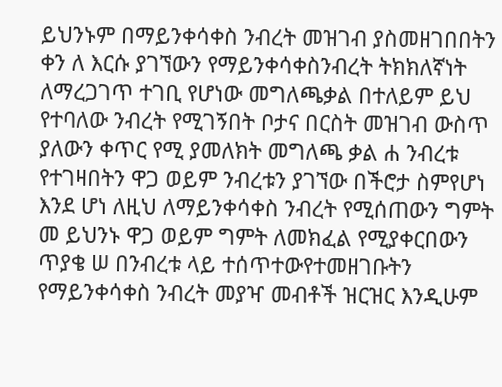ይህንኑም በማይንቀሳቀስ ንብረት መዝገብ ያስመዘገበበትን ቀን ለ እርሱ ያገኘውን የማይንቀሳቀስንብረት ትክክለኛነት ለማረጋገጥ ተገቢ የሆነው መግለጫቃል በተለይም ይህ የተባለው ንብረት የሚገኝበት ቦታና በርስት መዝገብ ውስጥ ያለውን ቀጥር የሚ ያመለክት መግለጫ ቃል ሐ ንብረቱ የተገዛበትን ዋጋ ወይም ንብረቱን ያገኘው በችሮታ ስምየሆነ እንደ ሆነ ለዚህ ለማይንቀሳቀስ ንብረት የሚሰጠውን ግምት መ ይህንኑ ዋጋ ወይም ግምት ለመክፈል የሚያቀርበውን ጥያቄ ሠ በንብረቱ ላይ ተሰጥተውየተመዘገቡትን የማይንቀሳቀስ ንብረት መያዣ መብቶች ዝርዝር እንዲሁም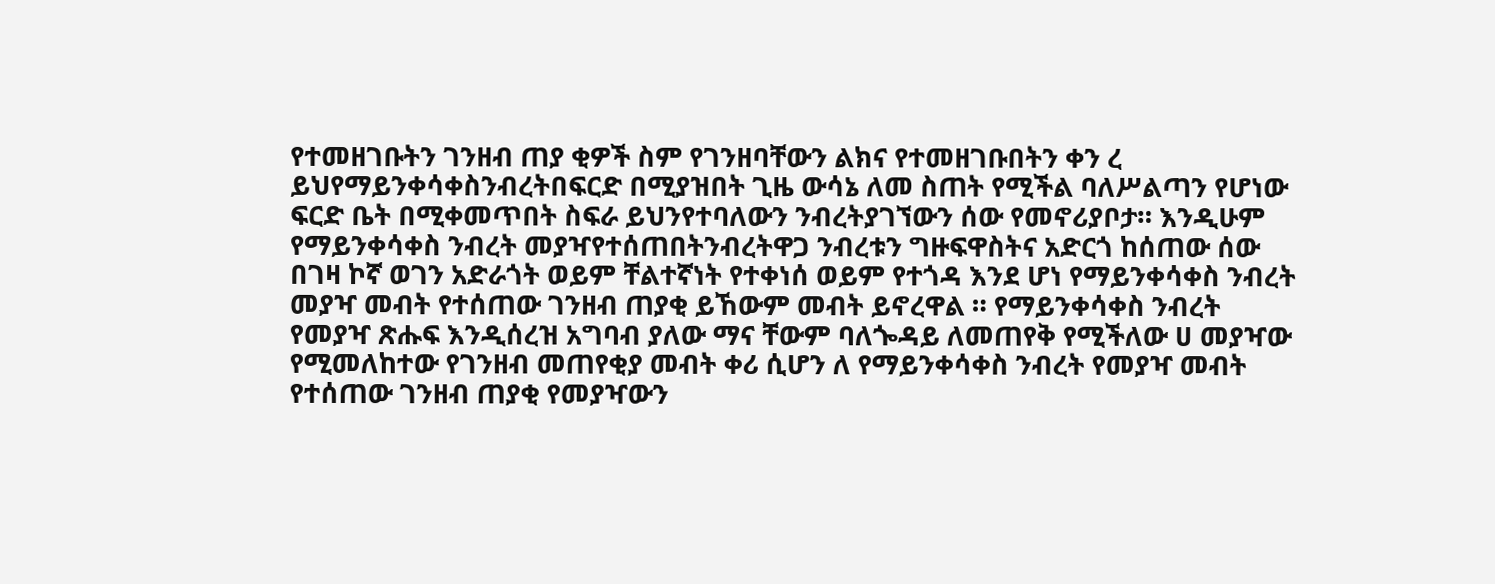የተመዘገቡትን ገንዘብ ጠያ ቂዎች ስም የገንዘባቸውን ልክና የተመዘገቡበትን ቀን ረ ይህየማይንቀሳቀስንብረትበፍርድ በሚያዝበት ጊዜ ውሳኔ ለመ ስጠት የሚችል ባለሥልጣን የሆነው ፍርድ ቤት በሚቀመጥበት ስፍራ ይህንየተባለውን ንብረትያገኘውን ሰው የመኖሪያቦታ። እንዲሁም የማይንቀሳቀስ ንብረት መያዣየተሰጠበትንብረትዋጋ ንብረቱን ግዙፍዋስትና አድርጎ ከሰጠው ሰው በገዛ ኮኛ ወገን አድራጎት ወይም ቸልተኛነት የተቀነሰ ወይም የተጎዳ እንደ ሆነ የማይንቀሳቀስ ንብረት መያዣ መብት የተሰጠው ገንዘብ ጠያቂ ይኸውም መብት ይኖረዋል ። የማይንቀሳቀስ ንብረት የመያዣ ጽሑፍ እንዲሰረዝ አግባብ ያለው ማና ቸውም ባለጐዳይ ለመጠየቅ የሚችለው ሀ መያዣው የሚመለከተው የገንዘብ መጠየቂያ መብት ቀሪ ሲሆን ለ የማይንቀሳቀስ ንብረት የመያዣ መብት የተሰጠው ገንዘብ ጠያቂ የመያዣውን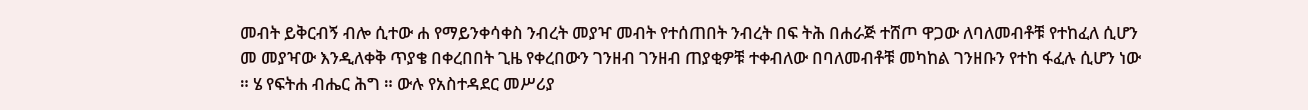መብት ይቅርብኝ ብሎ ሲተው ሐ የማይንቀሳቀስ ንብረት መያዣ መብት የተሰጠበት ንብረት በፍ ትሕ በሐራጅ ተሸጦ ዋጋው ለባለመብቶቹ የተከፈለ ሲሆን መ መያዣው እንዲለቀቅ ጥያቄ በቀረበበት ጊዜ የቀረበውን ገንዘብ ገንዘብ ጠያቂዎቹ ተቀብለው በባለመብቶቹ መካከል ገንዘቡን የተከ ፋፈሉ ሲሆን ነው ። ሄ የፍትሐ ብሔር ሕግ ። ውሉ የአስተዳደር መሥሪያ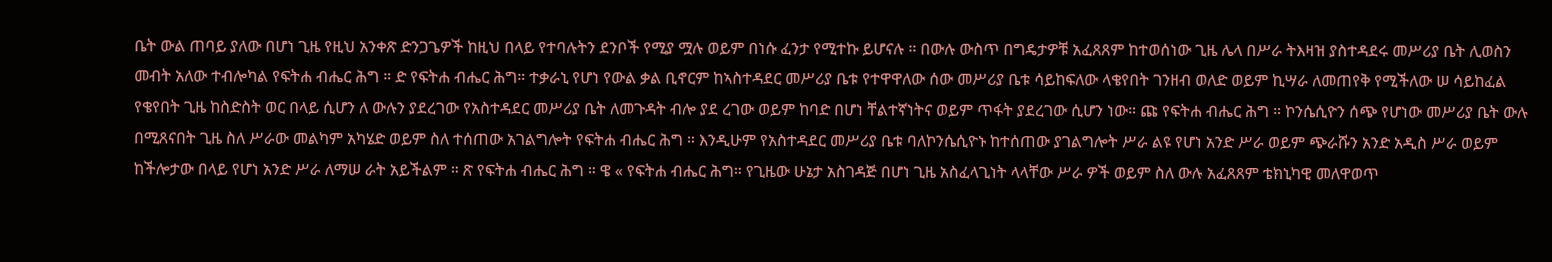ቤት ውል ጠባይ ያለው በሆነ ጊዜ የዚህ አንቀጽ ድንጋጌዎች ከዚህ በላይ የተባሉትን ደንቦች የሚያ ሟሉ ወይም በነሱ ፈንታ የሚተኩ ይሆናሉ ። በውሉ ውስጥ በግዴታዎቹ አፈጸጸም ከተወሰነው ጊዜ ሌላ በሥራ ትእዛዝ ያስተዳደሩ መሥሪያ ቤት ሊወስን መብት አለው ተብሎካል የፍትሐ ብሔር ሕግ ። ድ የፍትሐ ብሔር ሕግ። ተቃራኒ የሆነ የውል ቃል ቢኖርም ከኣስተዳደር መሥሪያ ቤቱ የተዋዋለው ሰው መሥሪያ ቤቱ ሳይከፍለው ላቄየበት ገንዘብ ወለድ ወይም ኪሣራ ለመጠየቅ የሚችለው ሠ ሳይከፈል የቄየበት ጊዜ ከስድስት ወር በላይ ሲሆን ለ ውሉን ያደረገው የአስተዳደር መሥሪያ ቤት ለመጉዳት ብሎ ያደ ረገው ወይም ከባድ በሆነ ቸልተኛነትና ወይም ጥፋት ያደረገው ሲሆን ነው። ጩ የፍትሐ ብሔር ሕግ ። ኮንሴሲዮን ሰጭ የሆነው መሥሪያ ቤት ውሉ በሚጸናበት ጊዜ ስለ ሥራው መልካም አካሄድ ወይም ስለ ተሰጠው አገልግሎት የፍትሐ ብሔር ሕግ ። እንዲሁም የአስተዳደር መሥሪያ ቤቱ ባለኮንሴሲዮኑ ከተሰጠው ያገልግሎት ሥራ ልዩ የሆነ አንድ ሥራ ወይም ጭራሹን አንድ አዲስ ሥራ ወይም ከችሎታው በላይ የሆነ አንድ ሥራ ለማሠ ራት አይችልም ። ጽ የፍትሐ ብሔር ሕግ ። ዌ « የፍትሐ ብሔር ሕግ። የጊዜው ሁኔታ አስገዳጅ በሆነ ጊዜ አስፈላጊነት ላላቸው ሥራ ዎች ወይም ስለ ውሉ አፈጸጸም ቴክኒካዊ መለዋወጥ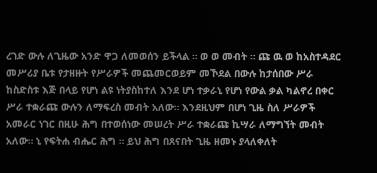ረገድ ውሉ ለጊዜው አንድ ዋጋ ለመወሰን ይችላል ። ወ ወ መብት ። ጩ ዉ ወ ከአስተዳደር መሥሪያ ቤቱ የታዘዙት የሥራዎች መጨመርወይም መኾደል በውሉ ከታሰበው ሥራ ከስድስቱ እጅ በላይ የሆነ ልዩ ነትያስከተለ እንደ ሆነ ተቃራኒ የሆነ የውል ቃል ካልኖረ በቀር ሥራ ተቋራጩ ውሉን ለማፍረስ መብት አለው። እንደዚህም በሆነ ጊዜ ስለ ሥራዎች አመራር ነገር በዚሁ ሕግ በተወሰነው መሠረት ሥራ ተቋራጩ ኪሣራ ለማግኘት መብት አለው። ኒ የፍትሐ ብሔር ሕግ ። ይህ ሕግ በጸናበት ጊዜ ዘመኑ ያላለቀለት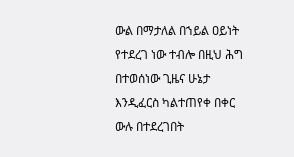ውል በማታለል በኀይል ዐይነት የተደረገ ነው ተብሎ በዚህ ሕግ በተወሰነው ጊዜና ሁኔታ እንዲፈርስ ካልተጠየቀ በቀር ውሉ በተደረገበት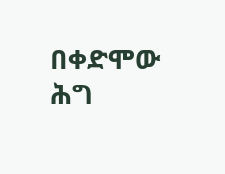በቀድሞው ሕግ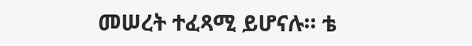መሠረት ተፈጻሚ ይሆናሉ። ቴ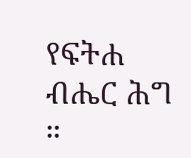የፍትሐ ብሔር ሕግ ።